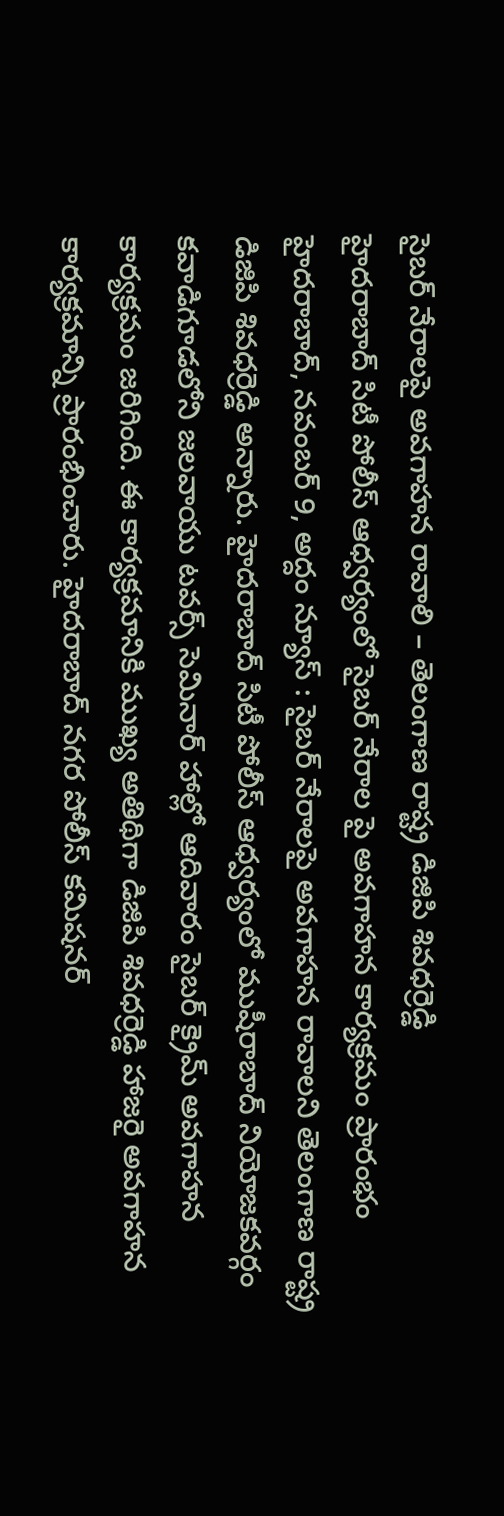సైబర్ నేరాలపై అవగాహన రావాలి – తెలంగాణ రాష్ట్ర డిజిపి శివధర్రెడ్డి
హైదరాబాద్ సిటీ పోలీస్ ఆధ్వర్యంలో సైబర్ నేరాల పై అవగాహన కార్యక్రమం ప్రారంభం హైదరాబాద్, నవంబర్ 9, అద్దం న్యూస్ : సైబర్ నేరాలపై అవగాహన రావాలని తెలంగాణ రాష్ట్ర డిజిపి శివధర్రెడ్డి అన్నారు. హైదరాబాద్ సిటీ పోలీస్ ఆధ్వర్యంలో ముషీరాబాద్ నియోజకవర్గం కవాడిగూడలోని జలవాయు టవర్స్ సెమినార్ హాల్లో ఆదివారం సైబర్ క్రైమ్ అవగాహన కార్యక్రమం జరిగింది. ఈ కార్యక్రమానికి ముఖ్య అతిథిగా డిజిపి శివధర్రెడ్డి హాజరై అవగాహన కార్యక్రమాన్ని ప్రారంభించారు. హైదరాబాద్ నగర పోలీస్ కమిషనర్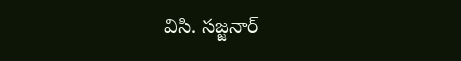విసి. సజ్జనార్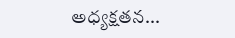అధ్యక్షతన...